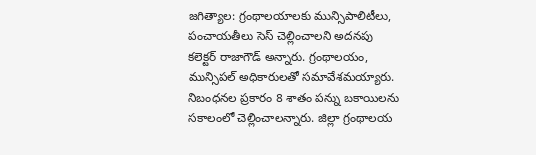జగిత్యాల: గ్రంథాలయాలకు మున్సిపాలిటీలు, పంచాయతీలు సెస్ చెల్లించాలని అదనపు కలెక్టర్ రాజాగౌడ్ అన్నారు. గ్రంథాలయం, మున్సిపల్ అధికారులతో సమావేశమయ్యారు. నిబంధనల ప్రకారం 8 శాతం పన్ను బకాయిలను సకాలంలో చెల్లించాలన్నారు. జిల్లా గ్రంథాలయ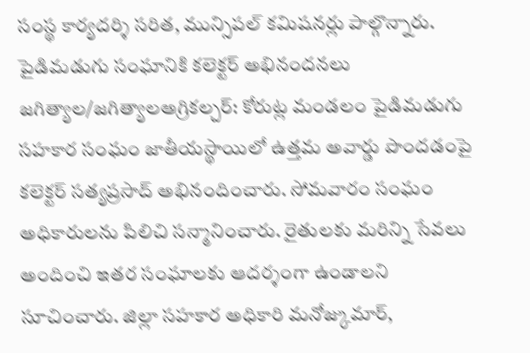సంస్థ కార్యదర్శి సరిత, మున్సిపల్ కమిషనర్లు పాల్గొన్నారు.
పైడిమడుగు సంఘానికి కలెక్టర్ అభినందనలు
జగిత్యాల/జగిత్యాలఅగ్రికల్చర్: కోరుట్ల మండలం పైడిమడుగు సహకార సంఘం జాతీయస్థాయిలో ఉత్తమ అవార్డు పొందడంపై కలెక్టర్ సత్యప్రసాద్ అభినందించారు. సోమవారం సంఘం అధికారులను పిలిచి సన్మానించారు. రైతులకు మరిన్ని సేవలు అందించి ఇతర సంఘాలకు ఆదర్శంగా ఉండాలని సూచించారు. జిల్లా సహకార అధికారి మనోజ్కుమార్,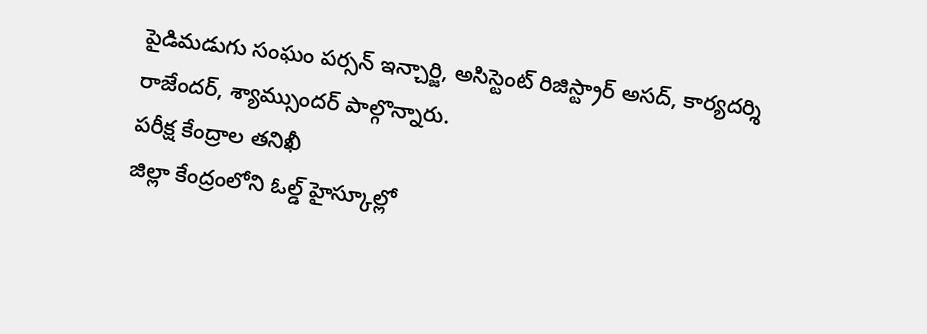పైడిమడుగు సంఘం పర్సన్ ఇన్చార్జి, అసిస్టెంట్ రిజిస్ట్రార్ అసద్, కార్యదర్శి రాజేందర్, శ్యామ్సుందర్ పాల్గొన్నారు.
పరీక్ష కేంద్రాల తనిఖీ
జిల్లా కేంద్రంలోని ఓల్డ్ హైస్కూల్లో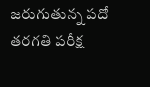జరుగుతున్న పదో తరగతి పరీక్ష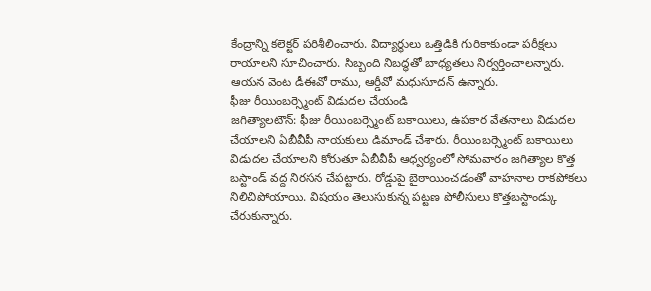కేంద్రాన్ని కలెక్టర్ పరిశీలించారు. విద్యార్థులు ఒత్తిడికి గురికాకుండా పరీక్షలు రాయాలని సూచించారు. సిబ్బంది నిబద్ధతో బాధ్యతలు నిర్వర్తించాలన్నారు. ఆయన వెంట డీఈవో రాము, ఆర్డీవో మధుసూదన్ ఉన్నారు.
ఫీజు రీయింబర్స్మెంట్ విడుదల చేయండి
జగిత్యాలటౌన్: ఫీజు రీయింబర్స్మెంట్ బకాయిలు, ఉపకార వేతనాలు విడుదల చేయాలని ఏబీవీపీ నాయకులు డిమాండ్ చేశారు. రీయింబర్స్మెంట్ బకాయిలు విడుదల చేయాలని కోరుతూ ఏబీవీపీ ఆధ్వర్యంలో సోమవారం జగిత్యాల కొత్త బస్టాండ్ వద్ద నిరసన చేపట్టారు. రోడ్డుపై బైఠాయించడంతో వాహనాల రాకపోకలు నిలిచిపోయాయి. విషయం తెలుసుకున్న పట్టణ పోలీసులు కొత్తబస్టాండ్కు చేరుకున్నారు.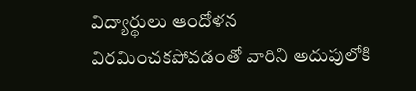విద్యార్థులు ఆందోళన విరమించకపోవడంతో వారిని అదుపులోకి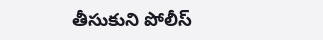తీసుకుని పోలీస్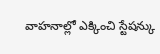వాహనాల్లో ఎక్కించి స్టేషన్కు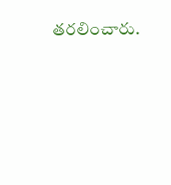తరలించారు.